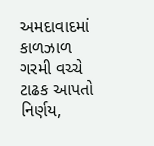અમદાવાદમાં કાળઝાળ ગરમી વચ્ચે ટાઢક આપતો નિર્ણય,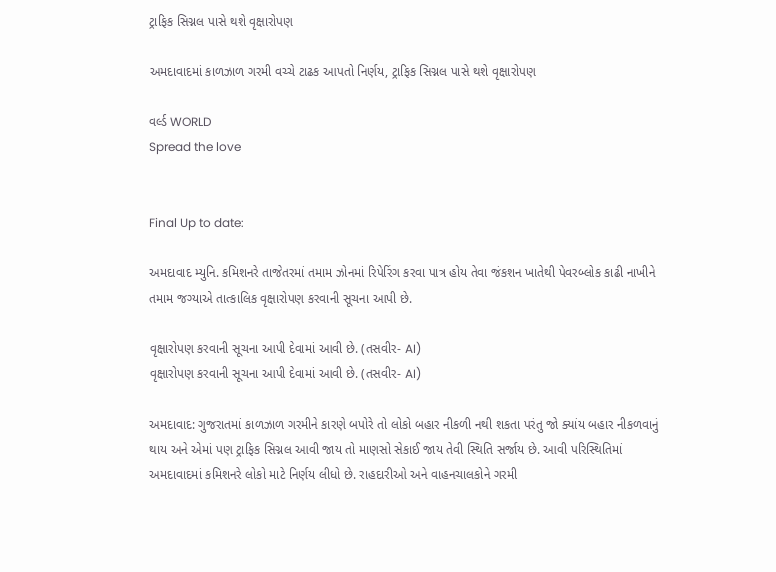ટ્રાફિક સિગ્નલ પાસે થશે વૃક્ષારોપણ

અમદાવાદમાં કાળઝાળ ગરમી વચ્ચે ટાઢક આપતો નિર્ણય, ટ્રાફિક સિગ્નલ પાસે થશે વૃક્ષારોપણ

વર્લ્ડ WORLD
Spread the love


Final Up to date:

અમદાવાદ મ્યુનિ. કમિશનરે તાજેતરમાં તમામ ઝોનમાં રિપેરિંગ કરવા પાત્ર હોય તેવા જંકશન ખાતેથી પેવરબ્લોક કાઢી નાખીને તમામ જગ્યાએ તાત્કાલિક વૃક્ષારોપણ કરવાની સૂચના આપી છે.

વૃક્ષારોપણ કરવાની સૂચના આપી દેવામાં આવી છે. (તસવીર- AI)
વૃક્ષારોપણ કરવાની સૂચના આપી દેવામાં આવી છે. (તસવીર- AI)

અમદાવાદ: ગુજરાતમાં કાળઝાળ ગરમીને કારણે બપોરે તો લોકો બહાર નીકળી નથી શકતા પરંતુ જો ક્યાંય બહાર નીકળવાનું થાય અને એમાં પણ ટ્રાફિક સિગ્નલ આવી જાય તો માણસો સેકાઈ જાય તેવી સ્થિતિ સર્જાય છે. આવી પરિસ્થિતિમાં અમદાવાદમાં કમિશનરે લોકો માટે નિર્ણય લીધો છે. રાહદારીઓ અને વાહનચાલકોને ગરમી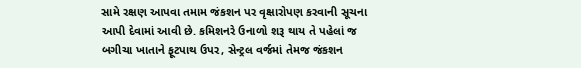સામે રક્ષણ આપવા તમામ જંકશન પર વૃક્ષારોપણ કરવાની સૂચના આપી દેવામાં આવી છે. કમિશનરે ઉનાળો શરૂ થાય તે પહેલાં જ બગીચા ખાતાને ફૂટપાથ ઉપર, સેન્ટ્રલ વર્જમાં તેમજ જંકશન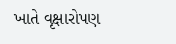ખાતે વૃક્ષારોપણ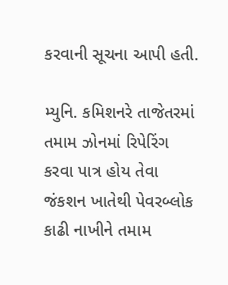કરવાની સૂચના આપી હતી.

મ્યુનિ. કમિશનરે તાજેતરમાં તમામ ઝોનમાં રિપેરિંગ કરવા પાત્ર હોય તેવા જંકશન ખાતેથી પેવરબ્લોક કાઢી નાખીને તમામ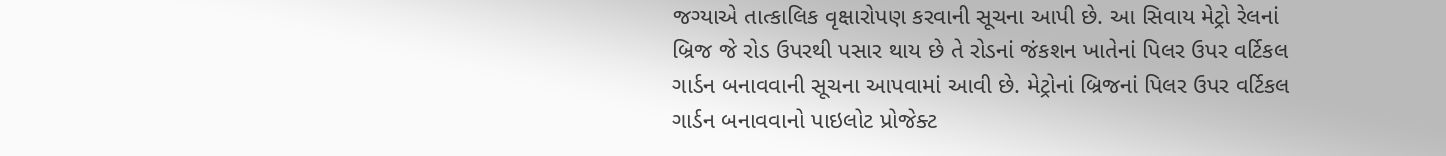જગ્યાએ તાત્કાલિક વૃક્ષારોપણ કરવાની સૂચના આપી છે. આ સિવાય મેટ્રો રેલનાં બ્રિજ જે રોડ ઉપરથી પસાર થાય છે તે રોડનાં જંકશન ખાતેનાં પિલર ઉપર વર્ટિકલ ગાર્ડન બનાવવાની સૂચના આપવામાં આવી છે. મેટ્રોનાં બ્રિજનાં પિલર ઉપર વર્ટિકલ ગાર્ડન બનાવવાનો પાઇલોટ પ્રોજેક્ટ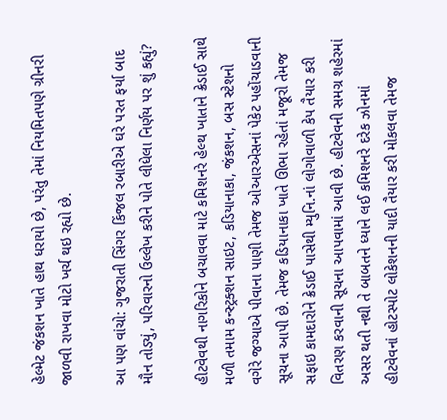હેલ્મેટ જંકશન ખાતે હાથ ધરાયો છે, પરંતુ તેમાં નિયમિતપણે ગ્રીનરી જાળવી રાખવા મોટો ખર્ચ થઇ રહ્યો છે.

આ પણ વાંચો: ગુજરાતી સિંગર કિંજલ રબારીએ ઘરે પરત ફર્યા બાદ મૌન તોડ્યું, પરિવારનો ઉલ્લેખ કરીને પોતે લીધેલા નિર્ણય પર શું કહ્યું?

હીટવેવથી નાગરિકોને બચાવવા માટે કમિશનરે હેલ્થ ખાતાને ક્રેડાઈ સાથે મળી તમામ કન્સ્ટ્રક્શન સાઇટ, કડિયાનાકા, જંકશન, બસ સ્ટેશનો વગેરે જગ્યાએ પીવાના પાણી તેમજ ઓઆરએસનાં પેકેટ પહોંચાડવાની સૂચના આપી છે. તેમજ કડિયાનાકા ખાતે ઊભા રહેતાં મજૂરો તેમજ સફાઇ કામદારોને ક્રેડાઈ પાસેથી મ્યુનિ.નાં લોગોવાળી કેપ તૈયાર કરી વિતરણ કરવાની સૂચના આપવામાં આવી છે. હીટવેવની સમગ્ર શહેરમાં અસર થતી નથી તે બાબતને ધ્યાને લઈ કમિશનરે દરેક ઝોનમાં હીટવેવનાં હોટસ્પોટ લોકેશનની યાદી તૈયાર કરી મોકલવા તેમજ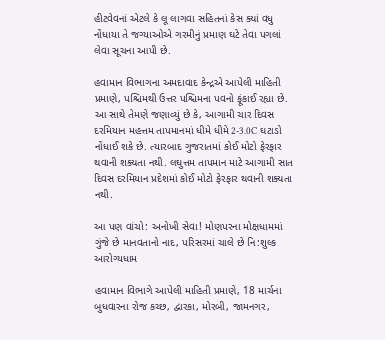હીટવેવનાં એટલે કે લૂ લાગવા સહિતનાં કેસ ક્યાં વધુ નોંધાયા તે જગ્યાઓએ ગરમીનું પ્રમાણ ઘટે તેવા પગલાં લેવા સૂચના આપી છે.

હવામાન વિભાગના અમદાવાદ કેન્દ્રએ આપેલી માહિતી પ્રમાણે, પશ્ચિમથી ઉત્તર પશ્ચિમના પવનો ફૂંકાઈ રહ્યા છે. આ સાથે તેમણે જણાવ્યું છે કે, આગામી ચાર દિવસ દરમિયાન મહત્તમ તાપમાનમાં ધીમે ધીમે 2-3.0C ઘટાડો નોંધાઈ શકે છે. ત્યારબાદ ગુજરાતમાં કોઈ મોટો ફેરફાર થવાની શક્યતા નથી. લઘુત્તમ તાપમાન માટે આગામી સાત દિવસ દરમિયાન પ્રદેશમાં કોઈ મોટો ફેરફાર થવાની શક્યતા નથી.

આ પણ વાંચો: અનોખી સેવા! મોણપરના મોક્ષધામમાં ગુંજે છે માનવતાનો નાદ, પરિસરમાં ચાલે છે નિ:શુલ્ક આરોગ્યધામ

હવામાન વિભાગે આપેલી માહિતી પ્રમાણે, 18 માર્ચના બુધવારના રોજ કચ્છ, દ્વારકા, મોરબી, જામનગર,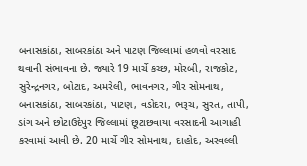બનાસકાંઠા, સાબરકાંઠા અને પાટણ જિલ્લામાં હળવો વરસાદ થવાની સંભાવના છે. જ્યારે 19 માર્ચે કચ્છ, મોરબી, રાજકોટ, સુરેન્દ્રનગર, બોટાદ, અમરેલી, ભાવનગર, ગીર સોમનાથ, બનાસકાંઠા, સાબરકાંઠા, પાટણ, વડોદરા, ભરૂચ, સુરત, તાપી, ડાંગ અને છોટાઉદેપુર જિલ્લામાં છૂટાછવાયા વરસાદની આગાહી કરવામાં આવી છે. 20 માર્ચે ગીર સોમનાથ, દાહોદ, અરવલ્લી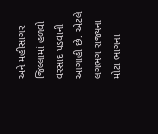અને મહીસાગર જિલ્લામાં હળવો વરસાદ પડવાની આગાહી છે. એટલે લગભગ રાજ્યના મોટા ભાગના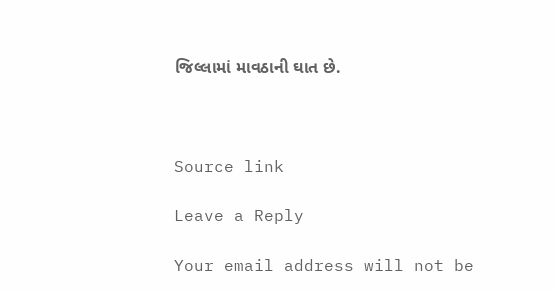જિલ્લામાં માવઠાની ઘાત છે.



Source link

Leave a Reply

Your email address will not be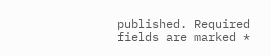published. Required fields are marked *